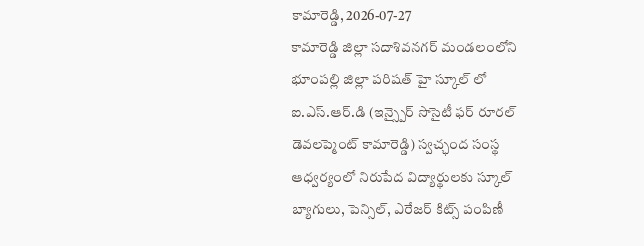కామారెడ్డి, 2026-07-27
కామారెడ్డి జిల్లా సదాశివనగర్ మండలంలోని భూంపల్లి జిల్లా పరిషత్ హై స్కూల్ లో ఐ.ఎస్.ఆర్.డి (ఇన్స్పైర్ సొసైటీ ఫర్ రూరల్ డెవలప్మెంట్ కామారెడ్డి) స్వచ్ఛంద సంస్థ ఆధ్వర్యంలో నిరుపేద విద్యార్థులకు స్కూల్ బ్యాగులు, పెన్సిల్, ఎరేజర్ కిట్స్ పంపిణీ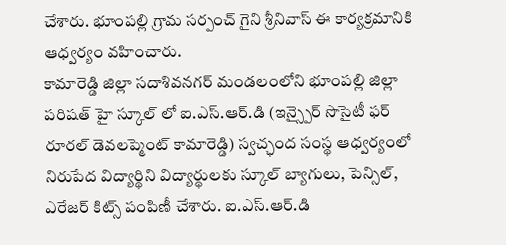చేశారు. భూంపల్లి గ్రామ సర్పంచ్ గైని శ్రీనివాస్ ఈ కార్యక్రమానికి ఆధ్వర్యం వహించారు.
కామారెడ్డి జిల్లా సదాశివనగర్ మండలంలోని భూంపల్లి జిల్లా పరిషత్ హై స్కూల్ లో ఐ.ఎస్.ఆర్.డి (ఇన్స్పైర్ సొసైటీ ఫర్ రూరల్ డెవలప్మెంట్ కామారెడ్డి) స్వచ్ఛంద సంస్థ ఆధ్వర్యంలో నిరుపేద విద్యార్థిని విద్యార్థులకు స్కూల్ బ్యాగులు, పెన్సిల్, ఎరేజర్ కిట్స్ పంపిణీ చేశారు. ఐ.ఎస్.ఆర్.డి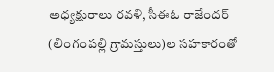అధ్యక్షురాలు రవళి, సీఈఓ రాజేందర్ (లింగంపల్లి గ్రామస్తులు)ల సహకారంతో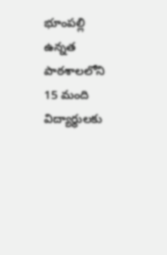భూంపల్లి ఉన్నత పాఠశాలలోని 15 మంది విద్యార్థులకు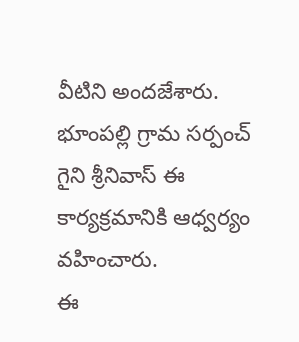వీటిని అందజేశారు. భూంపల్లి గ్రామ సర్పంచ్ గైని శ్రీనివాస్ ఈ కార్యక్రమానికి ఆధ్వర్యం వహించారు.
ఈ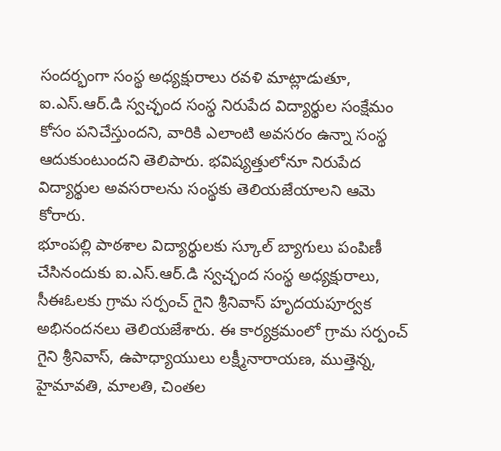సందర్భంగా సంస్థ అధ్యక్షురాలు రవళి మాట్లాడుతూ, ఐ.ఎస్.ఆర్.డి స్వచ్ఛంద సంస్థ నిరుపేద విద్యార్థుల సంక్షేమం కోసం పనిచేస్తుందని, వారికి ఎలాంటి అవసరం ఉన్నా సంస్థ ఆదుకుంటుందని తెలిపారు. భవిష్యత్తులోనూ నిరుపేద విద్యార్థుల అవసరాలను సంస్థకు తెలియజేయాలని ఆమె కోరారు.
భూంపల్లి పాఠశాల విద్యార్థులకు స్కూల్ బ్యాగులు పంపిణీ చేసినందుకు ఐ.ఎస్.ఆర్.డి స్వచ్ఛంద సంస్థ అధ్యక్షురాలు, సీఈఓలకు గ్రామ సర్పంచ్ గైని శ్రీనివాస్ హృదయపూర్వక అభినందనలు తెలియజేశారు. ఈ కార్యక్రమంలో గ్రామ సర్పంచ్ గైని శ్రీనివాస్, ఉపాధ్యాయులు లక్ష్మీనారాయణ, ముత్తెన్న, హైమావతి, మాలతి, చింతల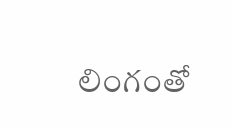లింగంతో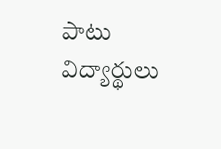పాటు విద్యార్థులు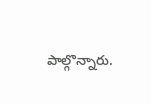పాల్గొన్నారు.